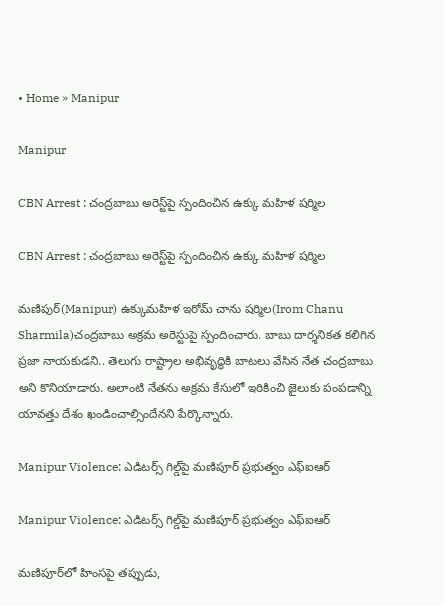• Home » Manipur

Manipur

CBN Arrest : చంద్రబాబు అరెస్ట్‌పై స్పందించిన ఉక్కు మహిళ షర్మిల

CBN Arrest : చంద్రబాబు అరెస్ట్‌పై స్పందించిన ఉక్కు మహిళ షర్మిల

మణిపుర్(Manipur) ఉక్కుమహిళ ఇరోమ్ చాను షర్మిల(Irom Chanu Sharmila)చంద్రబాబు అక్రమ అరెస్టుపై స్పందించారు. బాబు దార్శనికత కలిగిన ప్రజా నాయకుడని.. తెలుగు రాష్ట్రాల అభివృద్ధికి బాటలు వేసిన నేత చంద్రబాబు అని కొనియాడారు. అలాంటి నేతను అక్రమ కేసులో ఇరికించి జైలుకు పంపడాన్ని యావత్తు దేశం ఖండించాల్సిందేనని పేర్కొన్నారు.

Manipur Violence: ఎడిటర్స్ గిల్డ్‌‌పై మణిపూర్ ప్రభుత్వం ఎఫ్ఐఆర్

Manipur Violence: ఎడిటర్స్ గిల్డ్‌‌పై మణిపూర్ ప్రభుత్వం ఎఫ్ఐఆర్

మణిపూర్‌లో హింసపై తప్పుడు,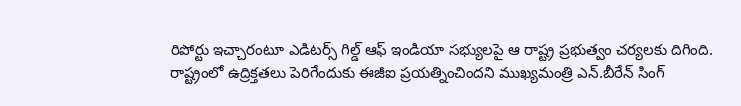రిపోర్టు ఇచ్చారంటూ ఎడిటర్స్ గిల్డ్‌ ఆఫ్ ఇండియా సభ్యులపై ఆ రాష్ట్ర ప్రభుత్వం చర్యలకు దిగింది. రాష్ట్రంలో ఉద్రిక్తతలు పెరిగేందుకు ఈజీఐ ప్రయత్నించిందని ముఖ్యమంత్రి ఎన్.బీరేన్ సింగ్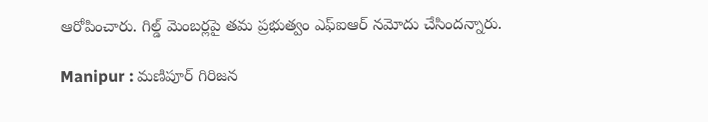ఆరోపించారు. గిల్డ్ మెంబర్లపై తమ ప్రభుత్వం ఎఫ్ఐఆర్ నమోదు చేసిందన్నారు.

Manipur : మణిపూర్ గిరిజన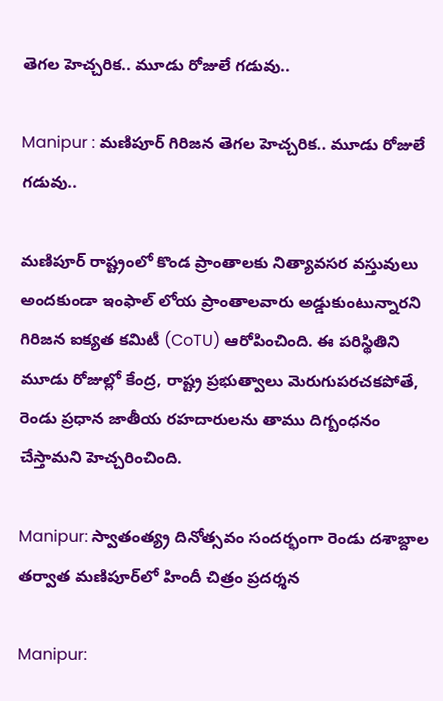తెగల హెచ్చరిక.. మూడు రోజులే గడువు..

Manipur : మణిపూర్ గిరిజన తెగల హెచ్చరిక.. మూడు రోజులే గడువు..

మణిపూర్ రాష్ట్రంలో కొండ ప్రాంతాలకు నిత్యావసర వస్తువులు అందకుండా ఇంఫాల్ లోయ ప్రాంతాలవారు అడ్డుకుంటున్నారని గిరిజన ఐక్యత కమిటీ (CoTU) ఆరోపించింది. ఈ పరిస్థితిని మూడు రోజుల్లో కేంద్ర, రాష్ట్ర ప్రభుత్వాలు మెరుగుపరచకపోతే, రెండు ప్రధాన జాతీయ రహదారులను తాము దిగ్బంధనం చేస్తామని హెచ్చరించింది.

Manipur: స్వాతంత్య్ర దినోత్సవం సందర్భంగా రెండు దశాబ్దాల తర్వాత మణిపూర్‌లో హిందీ చిత్రం ప్రదర్శన

Manipur: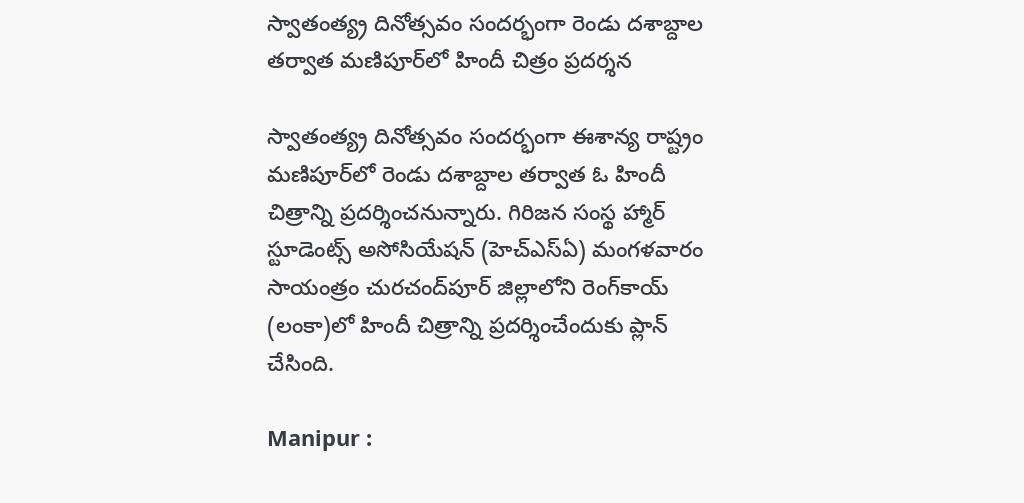స్వాతంత్య్ర దినోత్సవం సందర్భంగా రెండు దశాబ్దాల తర్వాత మణిపూర్‌లో హిందీ చిత్రం ప్రదర్శన

స్వాతంత్య్ర దినోత్సవం సందర్భంగా ఈశాన్య రాష్ట్రం మణిపూర్‌లో రెండు దశాబ్దాల తర్వాత ఓ హిందీ చిత్రాన్ని ప్రదర్శించనున్నారు. గిరిజన సంస్థ హ్మార్ స్టూడెంట్స్ అసోసియేషన్ (హెచ్‌ఎస్‌ఏ) మంగళవారం సాయంత్రం చురచంద్‌పూర్ జిల్లాలోని రెంగ్‌కాయ్ (లంకా)లో హిందీ చిత్రాన్ని ప్రదర్శించేందుకు ప్లాన్ చేసింది.

Manipur :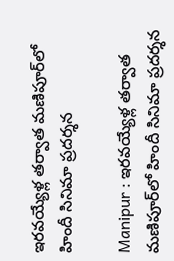ఇరవయ్యేళ్ల తర్వాత మణిపూర్‌లో హిందీ సినిమా ప్రదర్శన

Manipur : ఇరవయ్యేళ్ల తర్వాత మణిపూర్‌లో హిందీ సినిమా ప్రదర్శన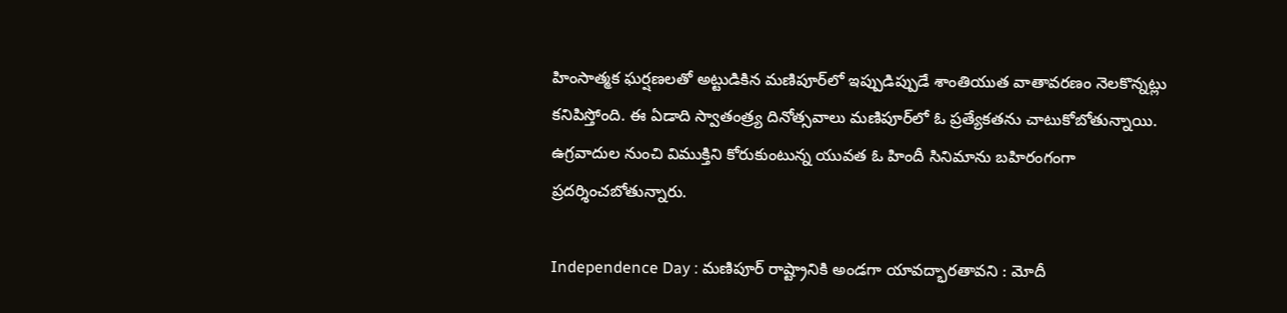హింసాత్మక ఘర్షణలతో అట్టుడికిన మణిపూర్‌లో ఇప్పుడిప్పుడే శాంతియుత వాతావరణం నెలకొన్నట్లు కనిపిస్తోంది. ఈ ఏడాది స్వాతంత్ర్య దినోత్సవాలు మణిపూర్‌లో ఓ ప్రత్యేకతను చాటుకోబోతున్నాయి. ఉగ్రవాదుల నుంచి విముక్తిని కోరుకుంటున్న యువత ఓ హిందీ సినిమాను బహిరంగంగా ప్రదర్శించబోతున్నారు.

Independence Day : మణిపూర్ రాష్ట్రానికి అండగా యావద్భారతావని : మోదీ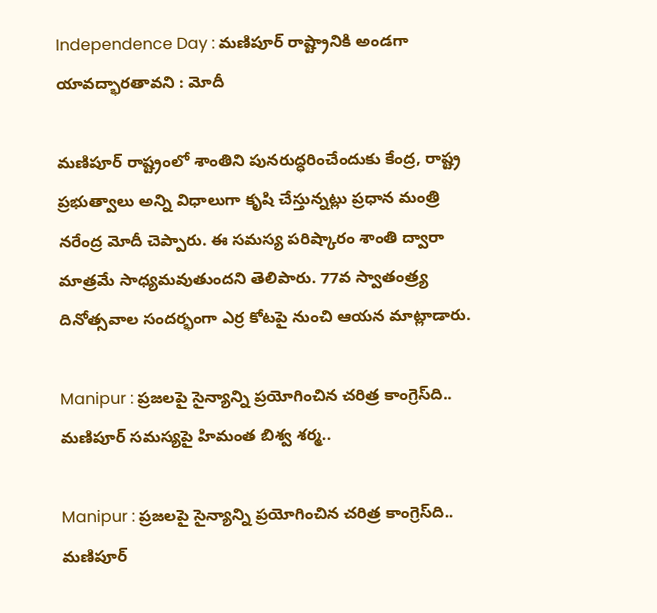Independence Day : మణిపూర్ రాష్ట్రానికి అండగా యావద్భారతావని : మోదీ

మణిపూర్ రాష్ట్రంలో శాంతిని పునరుద్ధరించేందుకు కేంద్ర, రాష్ట్ర ప్రభుత్వాలు అన్ని విధాలుగా కృషి చేస్తున్నట్లు ప్రధాన మంత్రి నరేంద్ర మోదీ చెప్పారు. ఈ సమస్య పరిష్కారం శాంతి ద్వారా మాత్రమే సాధ్యమవుతుందని తెలిపారు. 77వ స్వాతంత్ర్య దినోత్సవాల సందర్భంగా ఎర్ర కోటపై నుంచి ఆయన మాట్లాడారు.

Manipur : ప్రజలపై సైన్యాన్ని ప్రయోగించిన చరిత్ర కాంగ్రెస్‌ది.. మణిపూర్ సమస్యపై హిమంత బిశ్వ శర్మ..

Manipur : ప్రజలపై సైన్యాన్ని ప్రయోగించిన చరిత్ర కాంగ్రెస్‌ది.. మణిపూర్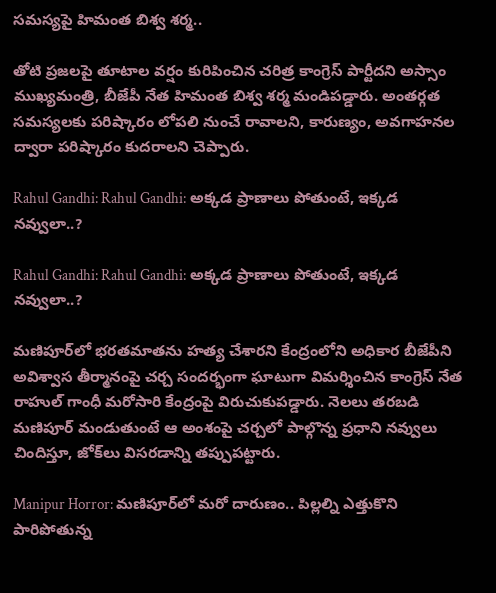సమస్యపై హిమంత బిశ్వ శర్మ..

తోటి ప్రజలపై తూటాల వర్షం కురిపించిన చరిత్ర కాంగ్రెస్ పార్టీదని అస్సాం ముఖ్యమంత్రి, బీజేపీ నేత హిమంత బిశ్వ శర్మ మండిపడ్డారు. అంతర్గత సమస్యలకు పరిష్కారం లోపలి నుంచే రావాలని, కారుణ్యం, అవగాహనల ద్వారా పరిష్కారం కుదరాలని చెప్పారు.

Rahul Gandhi: Rahul Gandhi: అక్కడ ప్రాణాలు పోతుంటే, ఇక్కడ నవ్వులా..?

Rahul Gandhi: Rahul Gandhi: అక్కడ ప్రాణాలు పోతుంటే, ఇక్కడ నవ్వులా..?

మణిపూర్‌లో భరతమాతను హత్య చేశారని కేంద్రంలోని అధికార బీజేపీని అవిశ్వాస తీర్మానంపై చర్చ సందర్భంగా ఘాటుగా విమర్శించిన కాంగ్రెస్ నేత రాహుల్ గాంధీ మరోసారి కేంద్రంపై విరుచుకుపడ్డారు. నెలలు తరబడి మణిపూర్ మండుతుంటే ఆ అంశంపై చర్చలో పాల్గొన్న ప్రధాని నవ్వులు చిందిస్తూ, జోక్‌లు విసరడాన్ని తప్పుపట్టారు.

Manipur Horror: మణిపూర్‌లో మరో దారుణం.. పిల్లల్ని ఎత్తుకొని పారిపోతున్న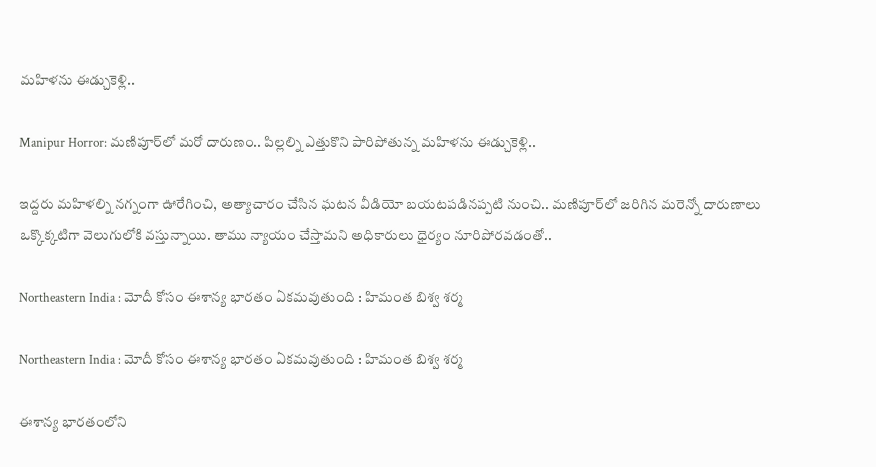మహిళను ఈడ్చుకెళ్లి..

Manipur Horror: మణిపూర్‌లో మరో దారుణం.. పిల్లల్ని ఎత్తుకొని పారిపోతున్న మహిళను ఈడ్చుకెళ్లి..

ఇద్దరు మహిళల్ని నగ్నంగా ఊరేగించి, అత్యాచారం చేసిన ఘటన వీడియో బయటపడినప్పటి నుంచి.. మణిపూర్‌లో జరిగిన మరెన్నో దారుణాలు ఒక్కొక్కటిగా వెలుగులోకి వస్తున్నాయి. తాము న్యాయం చేస్తామని అధికారులు ధైర్యం నూరిపోరవడంతో..

Northeastern India : మోదీ కోసం ఈశాన్య భారతం ఏకమవుతుంది : హిమంత బిశ్వ శర్మ

Northeastern India : మోదీ కోసం ఈశాన్య భారతం ఏకమవుతుంది : హిమంత బిశ్వ శర్మ

ఈశాన్య భారతంలోని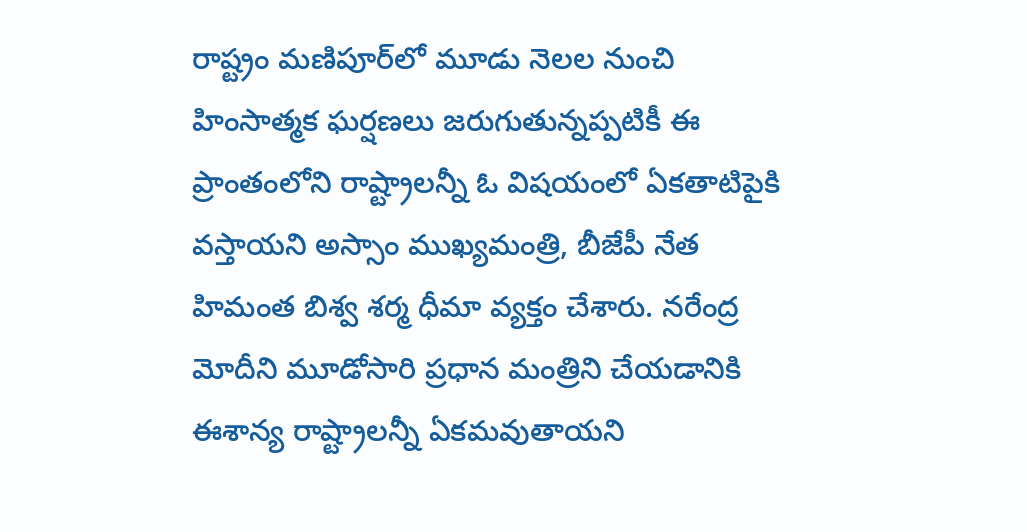రాష్ట్రం మణిపూర్‌లో మూడు నెలల నుంచి హింసాత్మక ఘర్షణలు జరుగుతున్నప్పటికీ ఈ ప్రాంతంలోని రాష్ట్రాలన్నీ ఓ విషయంలో ఏకతాటిపైకి వస్తాయని అస్సాం ముఖ్యమంత్రి, బీజేపీ నేత హిమంత బిశ్వ శర్మ ధీమా వ్యక్తం చేశారు. నరేంద్ర మోదీని మూడోసారి ప్రధాన మంత్రిని చేయడానికి ఈశాన్య రాష్ట్రాలన్నీ ఏకమవుతాయని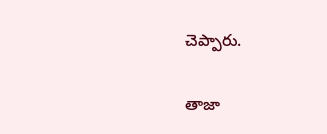చెప్పారు.

తాజా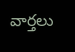వార్తలు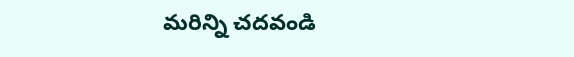మరిన్ని చదవండి